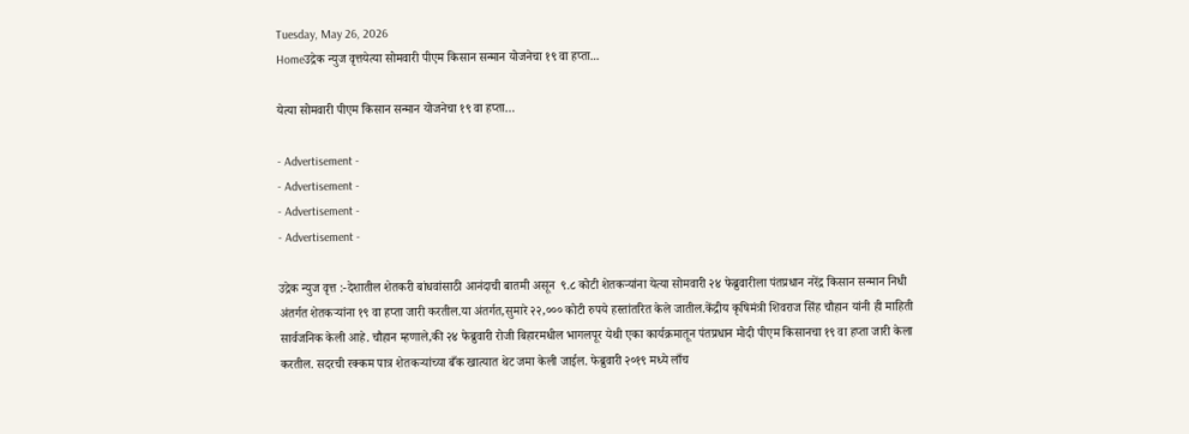Tuesday, May 26, 2026
Homeउद्रेक न्युज वृत्तयेत्या सोमवारी पीएम किसान सन्मान योजनेचा १९ वा हप्ता...

येत्या सोमवारी पीएम किसान सन्मान योजनेचा १९ वा हप्ता…

- Advertisement -
- Advertisement -
- Advertisement -
- Advertisement -

उद्रेक न्युज वृत्त :-देशातील शेतकरी बांधवांसाठी आनंदाची बातमी असून  ९.८ कोटी शेतकऱ्यांना येत्या सोमवारी २४ फेब्रुवारीला पंतप्रधान नरेंद्र किसान सन्मान निधी अंतर्गत शेतकऱ्यांना १९ वा हप्ता जारी करतील.या अंतर्गत,सुमारे २२,००० कोटी रुपये हस्तांतरित केले जातील.केंद्रीय कृषिमंत्री शिवराज सिंह चौहान यांनी ही माहिती सार्वजनिक केली आहे. चौहान म्हणाले,की २४ फेब्रुवारी रोजी बिहारमधील भागलपूर येथी एका कार्यक्रमातून पंतप्रधान मोदी पीएम किसानचा १९ वा हप्ता जारी केला करतील. सदरची रक्कम पात्र शेतकऱ्यांच्या बँक खात्यात थेट जमा केली जाईल. फेब्रुवारी २०१९ मध्ये लाँच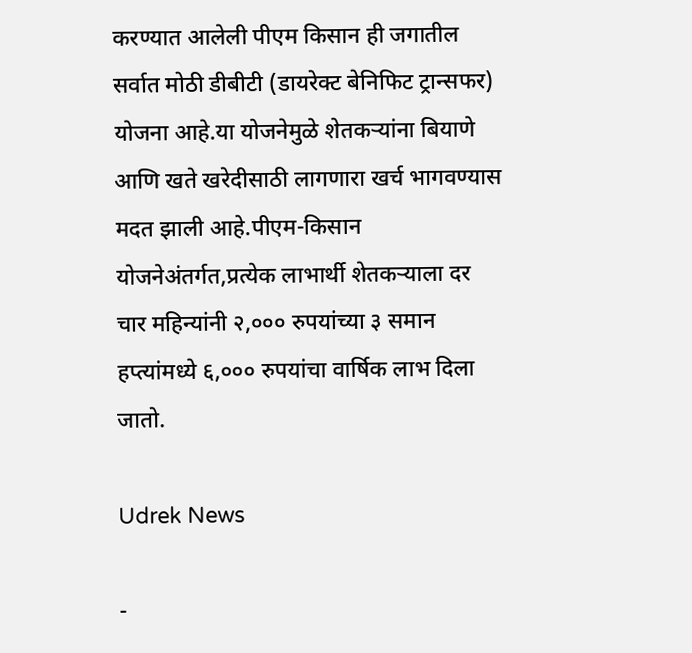करण्यात आलेली पीएम किसान ही जगातील सर्वात मोठी डीबीटी (डायरेक्ट बेनिफिट ट्रान्सफर) योजना आहे.या योजनेमुळे शेतकऱ्यांना बियाणे आणि खते खरेदीसाठी लागणारा खर्च भागवण्यास मदत झाली आहे.पीएम-किसान योजनेअंतर्गत,प्रत्येक लाभार्थी शेतकऱ्याला दर चार महिन्यांनी २,००० रुपयांच्या ३ समान हप्त्यांमध्ये ६,००० रुपयांचा वार्षिक लाभ दिला जातो.

Udrek News

-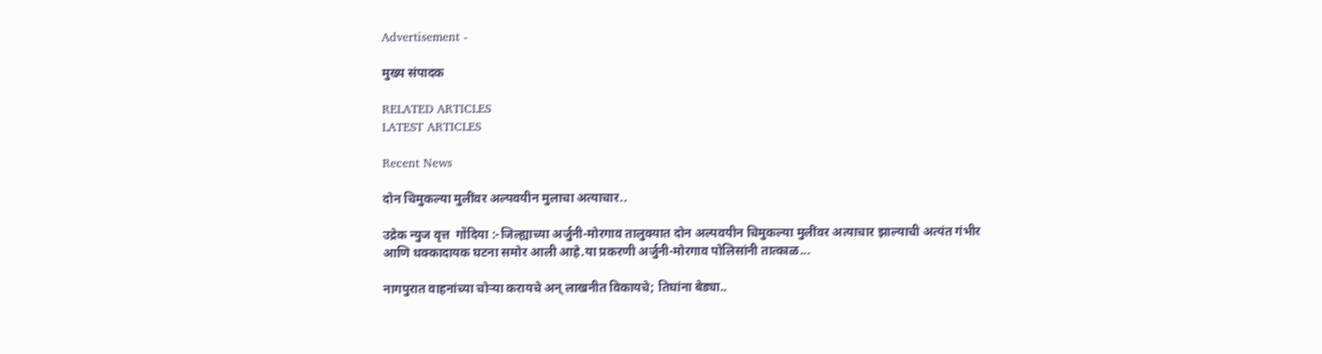Advertisement -

मुख्य संपादक

RELATED ARTICLES
LATEST ARTICLES

Recent News

दोन चिमुकल्या मुलींवर अल्पवयीन मुलाचा अत्याचार..

उद्रेक न्युज वृत्त  गोंदिया :-जिल्ह्याच्या अर्जुनी-मोरगाव तालुक्यात दोन अल्पवयीन चिमुकल्या मुलींवर अत्याचार झाल्याची अत्यंत गंभीर आणि धक्कादायक घटना समोर आली आहे.या प्रकरणी अर्जुनी-मोरगाव पोलिसांनी तात्काळ...

नागपुरात वाहनांच्या चोऱ्या करायचे अन् लाखनीत विकायचे; तिघांना बेड्या..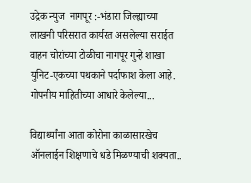उद्रेक न्युज  नागपूर :-भंडारा जिल्ह्याच्या लाखनी परिसरात कार्यरत असलेल्या सराईत वाहन चोरांच्या टोळीचा नागपूर गुन्हे शाखा युनिट-एकच्या पथकाने पर्दाफाश केला आहे. गोपनीय माहितीच्या आधारे केलेल्या...

विद्यार्थ्यांना आता कोरोना काळासारखेच ऑनलाईन शिक्षणाचे धडे मिळण्याची शक्यता..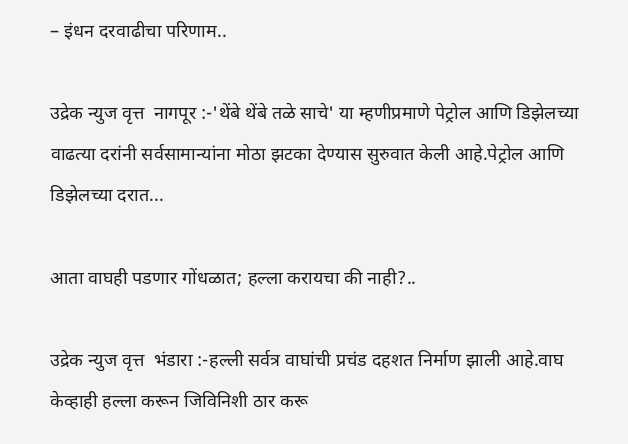– इंधन दरवाढीचा परिणाम..

उद्रेक न्युज वृत्त  नागपूर :-'थेंबे थेंबे तळे साचे' या म्हणीप्रमाणे पेट्रोल आणि डिझेलच्या वाढत्या दरांनी सर्वसामान्यांना मोठा झटका देण्यास सुरुवात केली आहे.पेट्रोल आणि डिझेलच्या दरात...

आता वाघही पडणार गोंधळात; हल्ला करायचा की नाही?..

उद्रेक न्युज वृत्त  भंडारा :-हल्ली सर्वत्र वाघांची प्रचंड दहशत निर्माण झाली आहे.वाघ केव्हाही हल्ला करून जिविनिशी ठार करू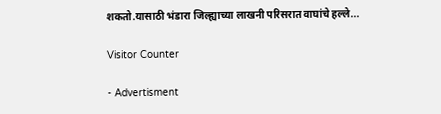शकतो.यासाठी भंडारा जिल्ह्याच्या लाखनी परिसरात वाघांचे हल्ले...

Visitor Counter

- Advertisment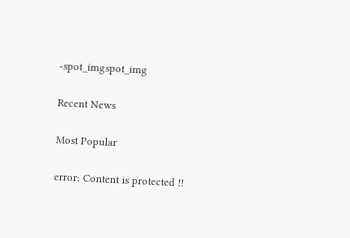-spot_imgspot_img

Recent News

Most Popular

error: Content is protected !!